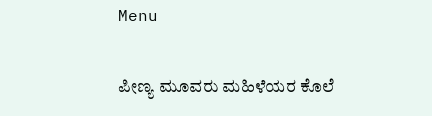Menu

ಪೀಣ್ಯ ಮೂವರು ಮಹಿಳೆಯರ ಕೊಲೆ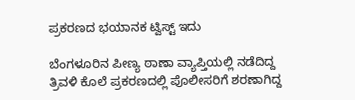ಪ್ರಕರಣದ ಭಯಾನಕ ಟ್ವಿಸ್ಟ್ ಇದು

ಬೆಂಗಳೂರಿನ ಪೀಣ್ಯ ಠಾಣಾ ವ್ಯಾಪ್ತಿಯಲ್ಲಿ ನಡೆದಿದ್ದ ತ್ರಿವಳಿ ಕೊಲೆ ಪ್ರಕರಣದಲ್ಲಿ ಪೊಲೀಸರಿಗೆ ಶರಣಾಗಿದ್ದ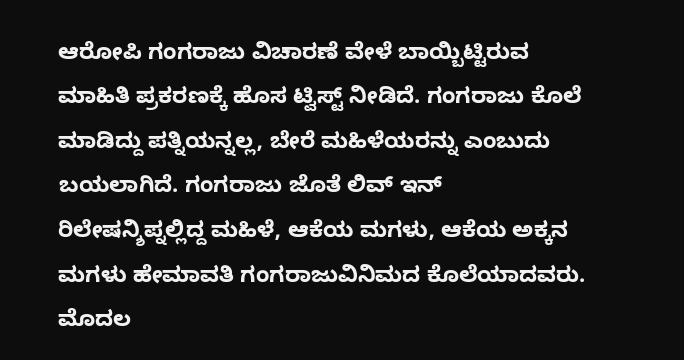ಆರೋಪಿ ಗಂಗರಾಜು ವಿಚಾರಣೆ ವೇಳೆ ಬಾಯ್ಬಿಟ್ಟಿರುವ ಮಾಹಿತಿ ಪ್ರಕರಣಕ್ಕೆ ಹೊಸ ಟ್ವಿಸ್ಟ್ ನೀಡಿದೆ. ಗಂಗರಾಜು ಕೊಲೆ ಮಾಡಿದ್ದು ಪತ್ನಿಯನ್ನಲ್ಲ, ಬೇರೆ ಮಹಿಳೆಯರನ್ನು ಎಂಬುದು ಬಯಲಾಗಿದೆ. ಗಂಗರಾಜು ಜೊತೆ ಲಿವ್ ಇನ್ ರಿಲೇಷನ್ಶಿಪ್ನಲ್ಲಿದ್ದ ಮಹಿಳೆ, ಆಕೆಯ ಮಗಳು, ಆಕೆಯ ಅಕ್ಕನ ಮಗಳು ಹೇಮಾವತಿ ಗಂಗರಾಜುವಿನಿಮದ ಕೊಲೆಯಾದವರು. ಮೊದಲ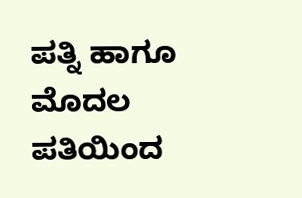ಪತ್ನಿ ಹಾಗೂ ಮೊದಲ ಪತಿಯಿಂದ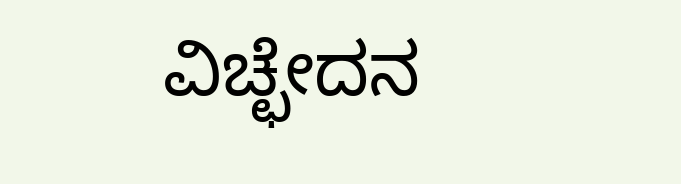ವಿಚ್ಛೇದನ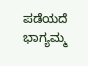ಪಡೆಯದೆ ಭಾಗ್ಯಮ್ಮ